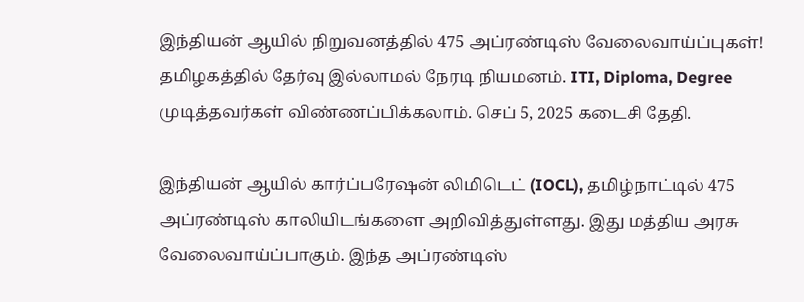இந்தியன் ஆயில் நிறுவனத்தில் 475 அப்ரண்டிஸ் வேலைவாய்ப்புகள்! தமிழகத்தில் தேர்வு இல்லாமல் நேரடி நியமனம். ITI, Diploma, Degree முடித்தவர்கள் விண்ணப்பிக்கலாம். செப் 5, 2025 கடைசி தேதி.

இந்தியன் ஆயில் கார்ப்பரேஷன் லிமிடெட் (IOCL), தமிழ்நாட்டில் 475 அப்ரண்டிஸ் காலியிடங்களை அறிவித்துள்ளது. இது மத்திய அரசு வேலைவாய்ப்பாகும். இந்த அப்ரண்டிஸ்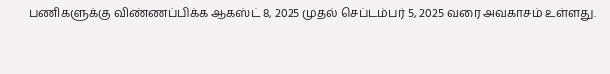பணிகளுக்கு விண்ணப்பிக்க ஆகஸ்ட் 8, 2025 முதல் செப்டம்பர் 5, 2025 வரை அவகாசம் உள்ளது.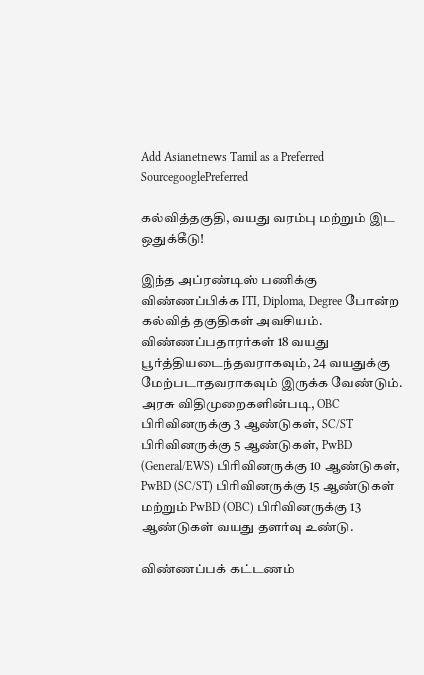Add Asianetnews Tamil as a Preferred SourcegooglePreferred

கல்வித்தகுதி, வயது வரம்பு மற்றும் இட ஒதுக்கீடு!

இந்த அப்ரண்டிஸ் பணிக்கு விண்ணப்பிக்க ITI, Diploma, Degree போன்ற கல்வித் தகுதிகள் அவசியம். விண்ணப்பதாரர்கள் 18 வயது பூர்த்தியடைந்தவராகவும், 24 வயதுக்கு மேற்படாதவராகவும் இருக்க வேண்டும். அரசு விதிமுறைகளின்படி, OBC பிரிவினருக்கு 3 ஆண்டுகள், SC/ST பிரிவினருக்கு 5 ஆண்டுகள், PwBD (General/EWS) பிரிவினருக்கு 10 ஆண்டுகள், PwBD (SC/ST) பிரிவினருக்கு 15 ஆண்டுகள் மற்றும் PwBD (OBC) பிரிவினருக்கு 13 ஆண்டுகள் வயது தளர்வு உண்டு.

விண்ணப்பக் கட்டணம்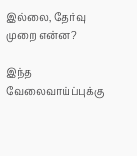இல்லை, தேர்வு முறை என்ன?

இந்த வேலைவாய்ப்புக்கு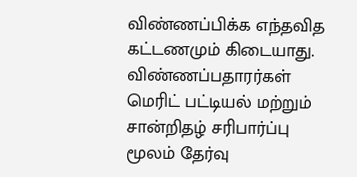விண்ணப்பிக்க எந்தவித கட்டணமும் கிடையாது. விண்ணப்பதாரர்கள் மெரிட் பட்டியல் மற்றும் சான்றிதழ் சரிபார்ப்பு மூலம் தேர்வு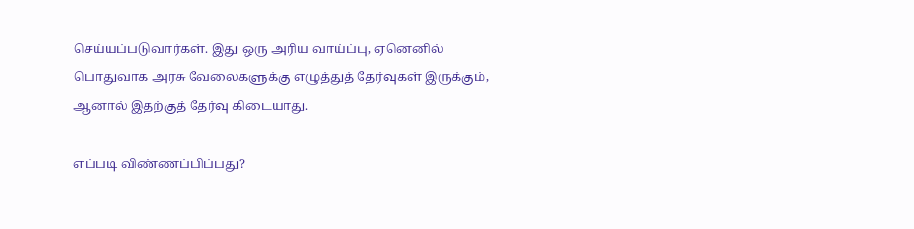செய்யப்படுவார்கள். இது ஒரு அரிய வாய்ப்பு, ஏனெனில் பொதுவாக அரசு வேலைகளுக்கு எழுத்துத் தேர்வுகள் இருக்கும், ஆனால் இதற்குத் தேர்வு கிடையாது.

எப்படி விண்ணப்பிப்பது?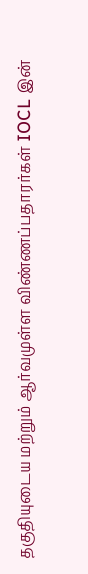தகுதியுடைய மற்றும் ஆர்வமுள்ள விண்ணப்பதாரர்கள் IOCL இன்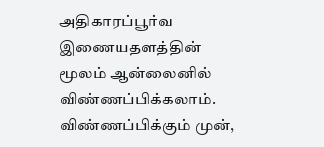அதிகாரப்பூர்வ இணையதளத்தின் மூலம் ஆன்லைனில் விண்ணப்பிக்கலாம். விண்ணப்பிக்கும் முன்,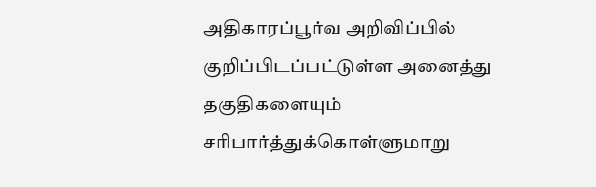அதிகாரப்பூர்வ அறிவிப்பில் குறிப்பிடப்பட்டுள்ள அனைத்து தகுதிகளையும் சரிபார்த்துக்கொள்ளுமாறு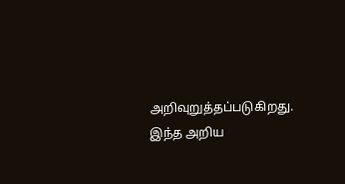அறிவுறுத்தப்படுகிறது. இந்த அறிய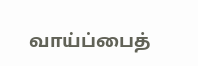வாய்ப்பைத்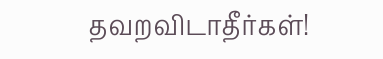தவறவிடாதீர்கள்!